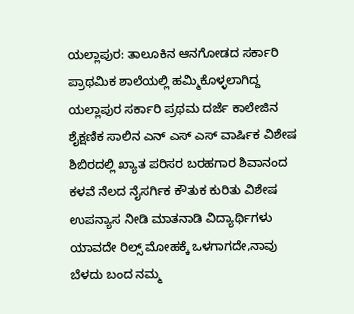ಯಲ್ಲಾಪುರ: ತಾಲೂಕಿನ ಆನಗೋಡದ ಸರ್ಕಾರಿ ಪ್ರಾಥಮಿಕ ಶಾಲೆಯಲ್ಲಿ ಹಮ್ಮಿಕೊಳ್ಳಲಾಗಿದ್ದ ಯಲ್ಲಾಪುರ ಸರ್ಕಾರಿ ಪ್ರಥಮ ದರ್ಜೆ ಕಾಲೇಜಿನ ಶೈಕ್ಷಣಿಕ ಸಾಲಿನ ಎನ್ ಎಸ್ ಎಸ್ ವಾರ್ಷಿಕ ವಿಶೇಷ ಶಿಬಿರದಲ್ಲಿ ಖ್ಯಾತ ಪರಿಸರ ಬರಹಗಾರ ಶಿವಾನಂದ ಕಳವೆ ನೆಲದ ನೈಸರ್ಗಿಕ ಕೌತುಕ ಕುರಿತು ವಿಶೇಷ ಉಪನ್ಯಾಸ ನೀಡಿ ಮಾತನಾಡಿ ವಿದ್ಯಾರ್ಥಿಗಳು ಯಾವದೇ ರಿಲ್ಸ್ ಮೋಹಕ್ಕೆ ಒಳಗಾಗದೇ,ನಾವು ಬೆಳದು ಬಂದ ನಮ್ಮ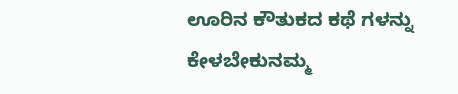ಊರಿನ ಕೌತುಕದ ಕಥೆ ಗಳನ್ನು ಕೇಳಬೇಕುನಮ್ಮ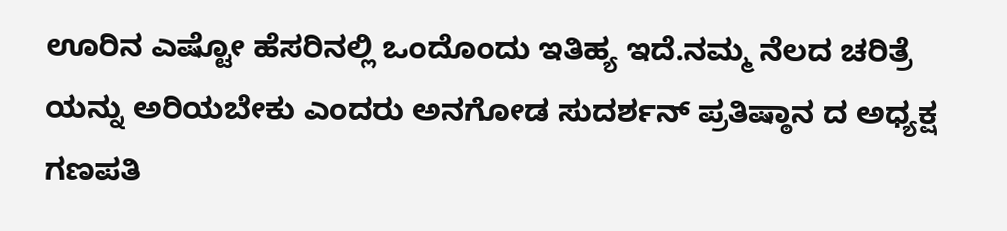ಊರಿನ ಎಷ್ಟೋ ಹೆಸರಿನಲ್ಲಿ ಒಂದೊಂದು ಇತಿಹ್ಯ ಇದೆ.ನಮ್ಮ ನೆಲದ ಚರಿತ್ರೆ ಯನ್ನು ಅರಿಯಬೇಕು ಎಂದರು ಅನಗೋಡ ಸುದರ್ಶನ್ ಪ್ರತಿಷ್ಠಾನ ದ ಅಧ್ಯಕ್ಷ ಗಣಪತಿ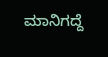ಮಾನಿಗದ್ದೆ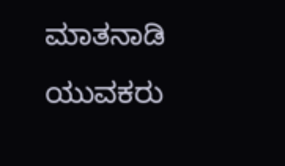ಮಾತನಾಡಿ ಯುವಕರು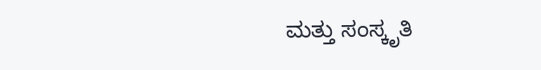ಮತ್ತು ಸಂಸ್ಕೃತಿ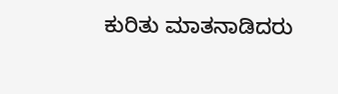ಕುರಿತು ಮಾತನಾಡಿದರು